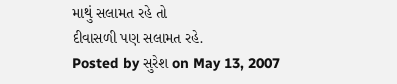માથું સલામત રહે તો
દીવાસળી પણ સલામત રહે.
Posted by સુરેશ on May 13, 2007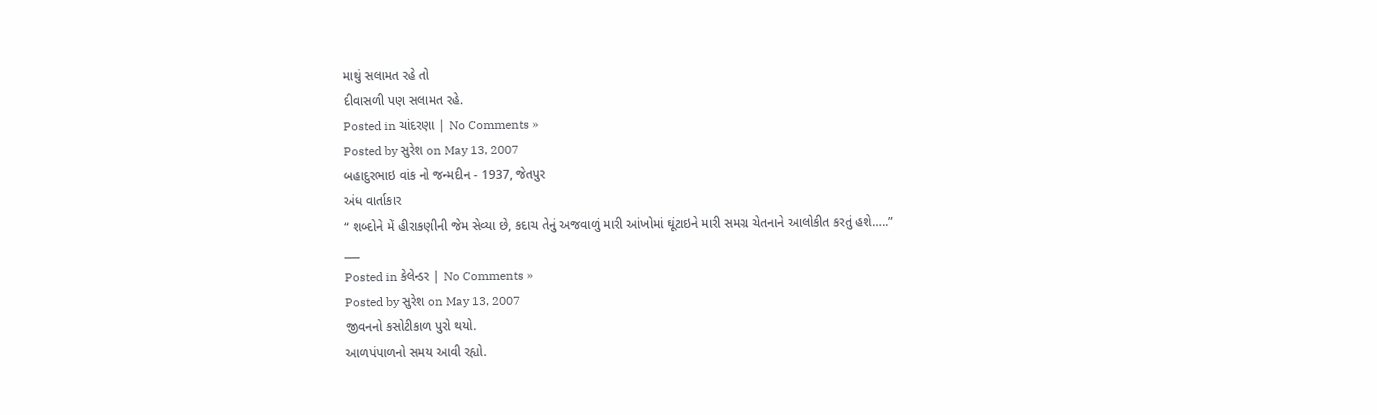માથું સલામત રહે તો
દીવાસળી પણ સલામત રહે.
Posted in ચાંદરણા | No Comments »
Posted by સુરેશ on May 13, 2007
બહાદુરભાઇ વાંક નો જન્મદીન - 1937, જેતપુર
અંધ વાર્તાકાર
“ શબ્દોને મેં હીરાકણીની જેમ સેવ્યા છે, કદાચ તેનું અજવાળું મારી આંખોમાં ઘૂંટાઇને મારી સમગ્ર ચેતનાને આલોકીત કરતું હશે…..”
___
Posted in કેલેન્ડર | No Comments »
Posted by સુરેશ on May 13, 2007
જીવનનો કસોટીકાળ પુરો થયો.
આળપંપાળનો સમય આવી રહ્યો.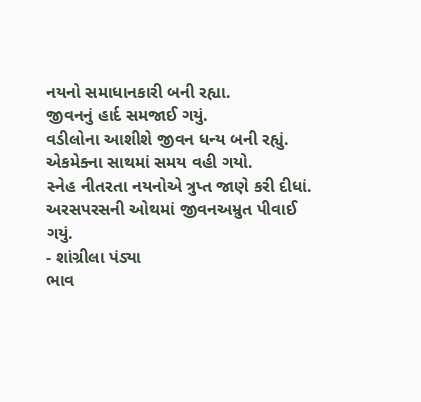નયનો સમાધાનકારી બની રહ્યા.
જીવનનું હાર્દ સમજાઈ ગયું.
વડીલોના આશીશે જીવન ધન્ય બની રહ્યું.
એકમેક્ના સાથમાં સમય વહી ગયો.
સ્નેહ નીતરતા નયનોએ ત્રુપ્ત જાણે કરી દીધાં.
અરસપરસની ઓથમાં જીવનઅમ્રુત પીવાઈ ગયું.
- શાંગ્રીલા પંડ્યા
ભાવ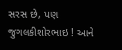સરસ છે, પણ જુગલકીશોરભાઇ ! આને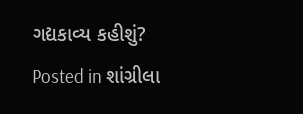ગદ્યકાવ્ય કહીશું?
Posted in શાંગ્રીલા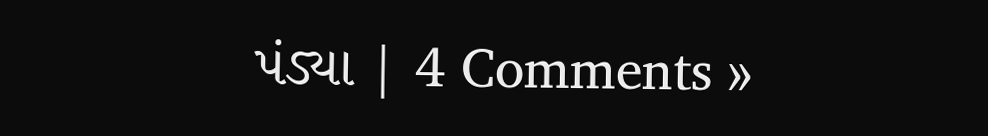પંડ્યા | 4 Comments »